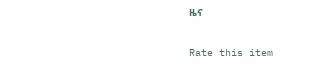ዜና

Rate this item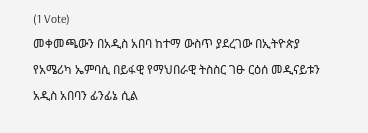(1 Vote)
መቀመጫውን በአዲስ አበባ ከተማ ውስጥ ያደረገው በኢትዮጵያ የአሜሪካ ኤምባሲ በይፋዊ የማህበራዊ ትስስር ገፁ ርዕሰ መዲናይቱን አዲስ አበባን ፊንፊኔ ሲል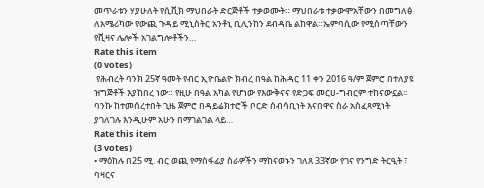መጥራቱን ሃያሁለት የሲቪክ ማህበራት ድርጅቶች ተቃወሙት። ማህበራቱ ተቃውሞአቸውን በመግለፅ ለአሜሪካው የውጪ ጉዳይ ሚኒስትር አንቶኒ ቢሊንከን ደብዳቤ ልከዋል።ኤምባሲው የሚሰጣቸውን የቪዛና ሌሎች አገልግሎቶችን…
Rate this item
(0 votes)
 የሕብረት ባንክ 25ኛ ዓመት የብር ኢዮቤልዮ ክብረ በዓል ከሕዳር 11 ቀን 2016 ዓ/ም ጀምሮ በተለያዩ ዝግጅቶች እያከበረ ነው። የዚሁ በዓል አካል የሆነው የእውቅናና የድጋፍ መርሀ-ግብርም ተከናውኗል፡፡ባንኩ ከተመሰረተበት ጊዜ ጀምሮ በዳይሬክተሮች ቦርድ ሰብሳቢነት እናበዋና ስራ አስፈጻሚነት ያገለገሉ እንዲሁም አሁን በማገልገል ላይ…
Rate this item
(3 votes)
• ማዕከሉ በ25 ሚ. ብር ወጪ የማስፋፊያ ስራዎችን ማከናወኑን ገለጸ 33ኛው የገና የንግድ ትርዒት ፣ ባዛርና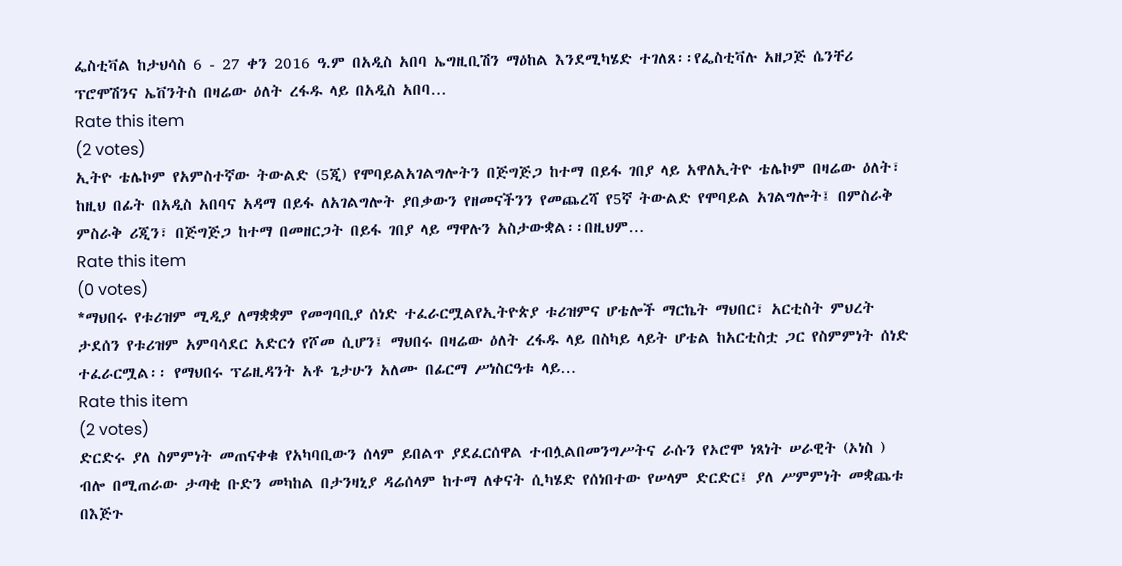ፌስቲቫል ከታህሳስ 6 - 27 ቀን 2016 ዓ.ም በአዲስ አበባ ኤግዚቢሽን ማዕከል እንደሚካሄድ ተገለጸ፡፡የፌስቲቫሉ አዘጋጅ ሴንቸሪ ፕሮሞሽንና ኤቨንትስ በዛሬው ዕለት ረፋዱ ላይ በአዲስ አበባ…
Rate this item
(2 votes)
ኢትዮ ቴሌኮም የአምስተኛው ትውልድ (5ጂ) የሞባይልአገልግሎትን በጅግጅጋ ከተማ በይፋ ገበያ ላይ አዋለኢትዮ ቴሌኮም በዛሬው ዕለት፣ ከዚህ በፊት በአዲስ አበባና አዳማ በይፋ ለአገልግሎት ያበቃውን የዘመናችንን የመጨረሻ የ5ኛ ትውልድ የሞባይል አገልግሎት፤ በምስራቅ ምስራቅ ሪጂን፣ በጅግጅጋ ከተማ በመዘርጋት በይፋ ገበያ ላይ ማዋሉን አስታውቋል፡፡በዚህም…
Rate this item
(0 votes)
*ማህበሩ የቱሪዝም ሚዲያ ለማቋቋም የመግባቢያ ሰነድ ተፈራርሟልየኢትዮጵያ ቱሪዝምና ሆቴሎች ማርኬት ማህበር፣ አርቲስት ምህረት ታደሰን የቱሪዝም አምባሳደር አድርጎ የሾመ ሲሆን፤ ማህበሩ በዛሬው ዕለት ረፋዱ ላይ በስካይ ላይት ሆቴል ከአርቲስቷ ጋር የስምምነት ሰነድ ተፈራርሟል፡፡ የማህበሩ ፕሬዚዳንት አቶ ጌታሁን አለሙ በፊርማ ሥነስርዓቱ ላይ…
Rate this item
(2 votes)
ድርድሩ ያለ ስምምነት መጠናቀቁ የአካባቢውን ሰላም ይበልጥ ያደፈርሰዋል ተብሏልበመንግሥትና ራሱን የኦሮሞ ነጻነት ሠራዊት (ኦነስ ) ብሎ በሚጠራው ታጣቂ ቡድን መካከል በታንዛኒያ ዳሬሰላም ከተማ ለቀናት ሲካሄድ የሰነበተው የሠላም ድርድር፤ ያለ ሥምምነት መቋጨቱ በእጅጉ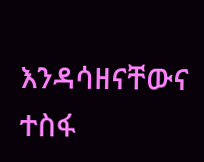እንዳሳዘናቸውና ተስፋ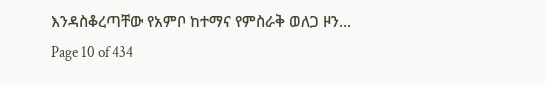እንዳስቆረጣቸው የአምቦ ከተማና የምስራቅ ወለጋ ዞን…
Page 10 of 434